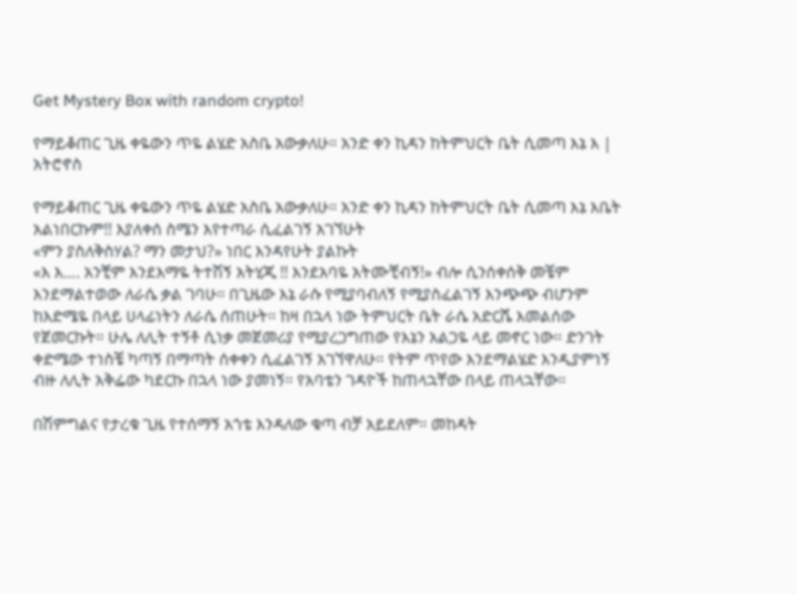Get Mystery Box with random crypto!

የማይቆጠር ጊዜ ቀዬውን ጥዬ ልሄድ አስቤ አውቃለሁ። አንድ ቀን ኪዳን ከትምህርት ቤት ሲመጣ እኔ እ | አትሮኖስ

የማይቆጠር ጊዜ ቀዬውን ጥዬ ልሄድ አስቤ አውቃለሁ። አንድ ቀን ኪዳን ከትምህርት ቤት ሲመጣ እኔ እቤት አልነበርኩም!! እያለቀሰ ስሜን እየተጣራ ሲፈልገኝ አገኘሁት
«ምን ያስለቅስሃል? ማን መታህ?» ነበር እንዳየሁት ያልኩት
«እ እ…. አንቺም እንደእማዬ ትተሽኝ አትሂጂ !! እንደአባዬ አትሙቺብኝ!» ብሎ ሲንሰቀሰቅ መቼም እንደማልተወው ለራሴ ቃል ገባሁ። በጊዜው እኔ ራሱ የሚያባብለኝ የሚያስፈልገኝ እንጭጭ ብሆንም ከእድሜዬ በላይ ሀላፊነትን ለራሴ ሰጠሁት። ከዛ በኋላ ነው ትምህርት ቤት ራሴ አድርሼ እመልሰው የጀመርኩት። ሁሌ ለሊት ተኝቶ ሲነቃ መጀመሪያ የሚያረጋግጠው የእኔን አልጋዬ ላይ መኖር ነው። ድንገት ቀድሜው ተነስቼ ካጣኝ በማጣት ሰቀቀን ሲፈልገኝ አገኘዋለሁ። የትም ጥየው እንደማልሄድ እንዲያምነኝ ብዙ ለሊት አቅፌው ካደርኩ በኋላ ነው ያመነኝ። የአባቴን ገዳዮች ከጠላኋቸው በላይ ጠላኋቸው።

በሽምግልና የታረቁ ጊዜ የተሰማኝ አጎቴ እንዳለው ቁጣ ብቻ አይደለም። መከዳት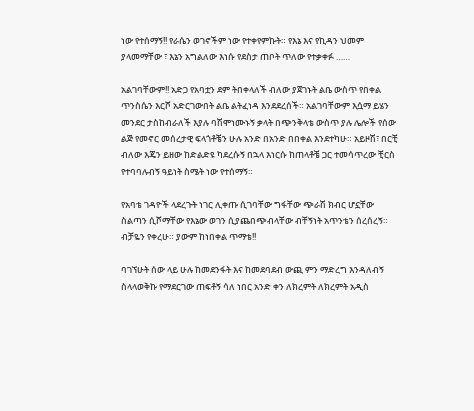ነው የተሰማኝ!! የራሴን ወገኖችም ነው የተቀየምኩት። የእኔ እና የኪዳን ህመም ያላመማቸው ፣ እኔን አግልለው እነሱ የደስታ ጠቦት ጥለው የተቃቀፉ ……

አልገባቸውም!! አድጋ የአባቷን ደም ትበቀላለች ብለው ያጀገኑት ልቤ ውስጥ የበቀል ጥንስሴን እርሾ አድርገውበት ልቤ ልትፈነዳ እንደደረሰች። አልገባቸውም እሷማ ይሄን መንደር ታስከብራለች እያሉ ባሽሞነሙኑኝ ቃላት በጭንቅላቴ ውስጥ ያሉ ሌሎች የሰው ልጅ የመኖር መሰረታዊ ፍላጎቶቼን ሁሉ አንድ በአንድ በበቀል እንደተካሁ። አይዞሽ፣ በርቺ ብለው እጄን ይዘው ከድልድዩ ካደረሱኝ በኋላ እነርሱ ከጠላቶቼ ጋር ተመሳጥረው ቺርስ የተባባሉብኝ ዓይነት ስሜት ነው የተሰማኝ።

የአባቴ ገዳዮች ላደረጉት ነገር ሊቀጡ ሲገባቸው ግፋቸው ጭራሽ ክብር ሆኗቸው ስልጣን ሲሾማቸው የእኔው ወገን ሲያጨበጭብላቸው ብቸኝነት አጥንቴን ሰረሰረኝ። ብቻዬን የቀረሁ። ያውም ከነበቀል ጥማቴ!!

ባገኘሁት ሰው ላይ ሁሉ ከመደንፋት እና ከመደባደብ ውጪ ምን ማድረግ እንዳለብኝ ስላላወቅኩ የማደርገው ጠፍቶኝ ሳለ ነበር አንድ ቀን ለክረምት ለክረምት አዲስ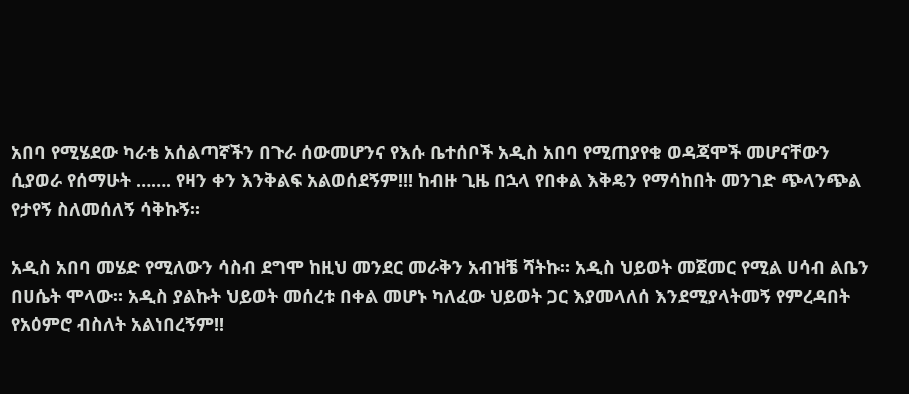አበባ የሚሄደው ካራቴ አሰልጣኛችን በጉራ ሰውመሆንና የእሱ ቤተሰቦች አዲስ አበባ የሚጠያየቁ ወዳጃሞች መሆናቸውን ሲያወራ የሰማሁት ……. የዛን ቀን እንቅልፍ አልወሰደኝም!!! ከብዙ ጊዜ በኋላ የበቀል እቅዴን የማሳከበት መንገድ ጭላንጭል የታየኝ ስለመሰለኝ ሳቅኩኝ።

አዲስ አበባ መሄድ የሚለውን ሳስብ ደግሞ ከዚህ መንደር መራቅን አብዝቼ ሻትኩ። አዲስ ህይወት መጀመር የሚል ሀሳብ ልቤን በሀሴት ሞላው። አዲስ ያልኩት ህይወት መሰረቱ በቀል መሆኑ ካለፈው ህይወት ጋር እያመላለሰ እንደሚያላትመኝ የምረዳበት የአዕምሮ ብስለት አልነበረኝም!!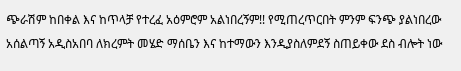ጭራሽም ከበቀል እና ከጥላቻ የተረፈ አዕምሮም አልነበረኝም!! የሚጠረጥርበት ምንም ፍንጭ ያልነበረው አሰልጣኝ አዲስአበባ ለክረምት መሄድ ማሰቤን እና ከተማውን እንዲያስለምደኝ ስጠይቀው ደስ ብሎት ነው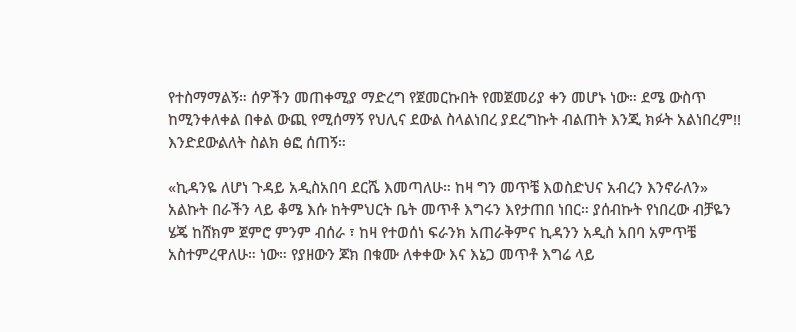የተስማማልኝ። ሰዎችን መጠቀሚያ ማድረግ የጀመርኩበት የመጀመሪያ ቀን መሆኑ ነው። ደሜ ውስጥ ከሚንቀለቀል በቀል ውጪ የሚሰማኝ የህሊና ደውል ስላልነበረ ያደረግኩት ብልጠት እንጂ ክፉት አልነበረም!! እንድደውልለት ስልክ ፅፎ ሰጠኝ።

«ኪዳንዬ ለሆነ ጉዳይ አዲስአበባ ደርሼ እመጣለሁ። ከዛ ግን መጥቼ እወስድህና አብረን እንኖራለን» አልኩት በራችን ላይ ቆሜ እሱ ከትምህርት ቤት መጥቶ እግሩን እየታጠበ ነበር። ያሰብኩት የነበረው ብቻዬን ሄጄ ከሸክም ጀምሮ ምንም ብሰራ ፣ ከዛ የተወሰነ ፍራንክ አጠራቅምና ኪዳንን አዲስ አበባ አምጥቼ አስተምረዋለሁ። ነው። የያዘውን ጆክ በቁሙ ለቀቀው እና እኔጋ መጥቶ እግሬ ላይ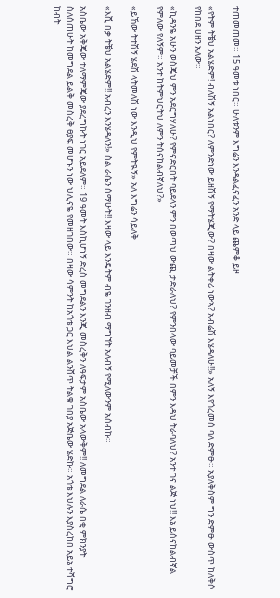ተጠመጠመ። 15 ዓመቱ ነበር። ሁለቱንም እግሬን እንዳልፈናፈን አንድ ላይ ጨምቆ ይዞ

«የትም ትቼህ አልሄድም! ብለሽኝ አልነበር? ለምንድነው ይዘሽኝ የማትሄጂው? በዛው ልትቀሪ ነውኣ? አብሬሽ እሄዳለሁ!!» አለኝ እየጎረመሰ ባለ ድምፁ። አያለቅስም ግን ድምፁ ውስጥ ከለቅሶ የከበደ ሀዘን አለው።

«ኪዳንዬ አሁን ወስጄህ ምን አደርግሃለሁ? የምናድርበት ባይደላን ምን በወጣህ ውጪ ታድራለህ? የምንበላው ባይመቻች በምን እዳህ ትራባለህ? አንተ ገና ልጅ ነህ!! እኔ ይሰናከልብኛል የምለው የለኝም። አንተ ከትምህርትህ ለምን ትሰናከልብኛለህ?»

«ይኸው ትተሽኝ ሄደሽ ላትመለሽ ነው እንዲህ የምትዪኝ» አለ እግሬን ሳይለቅ

«እሺ በቃ ትቼህ አልሄድም!! አብረን እንሄዳለን!» ስል ራሴን ሰማሁት!! እዛው ላይ እንዴትም ብዬ ገንዘብ ማግኘት አለብኝ የሚለውንም አሰብኩ።

አስቤው አቅጄው ተለማምጄው ያደረግኩት ነገር አይደለም። 19 ዓመት እስኪሆነኝ ድረስ መግደልን እንጂ መስረቅን ለዓፍታም አስቤው አላውቅም!! ለመግደል ለራሴ በቂ ምክንያት ስለሰጠሁት ከመግደል ይልቅ መስረቅ ፀያፍ መሆኑን ነው ህሊናዬ የመዘገበው። በዛው ሳምንት ከአጎቴ ጋር እህል ልንሸጥ ትልቁ ገበያ አጅቤው ሄድኩ። አጎቴ እህሉን እያስረከበ አይኔ ተሻግሮ ከብት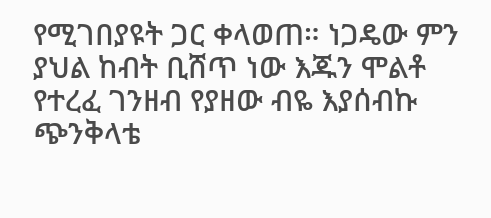የሚገበያዩት ጋር ቀላወጠ። ነጋዴው ምን ያህል ከብት ቢሸጥ ነው እጁን ሞልቶ የተረፈ ገንዘብ የያዘው ብዬ እያሰብኩ ጭንቅላቴ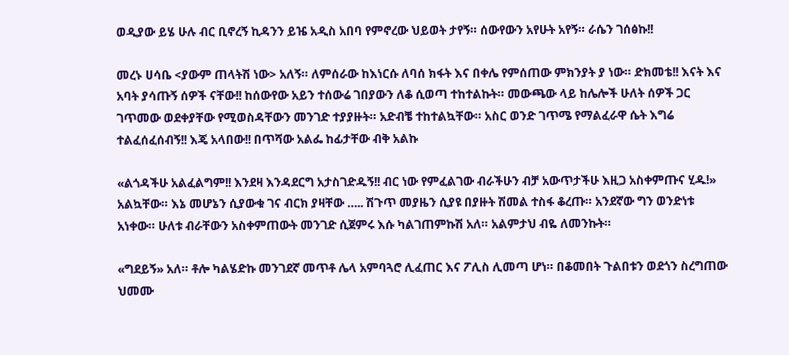ወዲያው ይሄ ሁሉ ብር ቢኖረኝ ኪዳንን ይዤ አዲስ አበባ የምኖረው ህይወት ታየኝ። ሰውየውን አየሁት አየኝ። ራሴን ገሰፅኩ!!

መረኑ ሀሳቤ <ያውም ጠላትሽ ነው> አለኝ። ለምሰራው ከእነርሱ ለባሰ ክፋት እና በቀሌ የምሰጠው ምክንያት ያ ነው። ድክመቴ!! እናት እና አባት ያሳጡኝ ሰዎች ናቸው!! ከሰውየው አይን ተሰውሬ ገበያውን ለቆ ሲወጣ ተከተልኩት። መውጫው ላይ ከሌሎች ሁለት ሰዎች ጋር ገጥመው ወደቀያቸው የሚወስዳቸውን መንገድ ተያያዙት። አድብቼ ተከተልኳቸው። አስር ወንድ ገጥሜ የማልፈራዋ ሴት እግሬ ተልፈሰፈሰብኝ!! እጄ አላበው!! በጥሻው አልፌ ከፊታቸው ብቅ አልኩ

«ልጎዳችሁ አልፈልግም!! እንደዛ እንዳደርግ አታስገድዱኝ!! ብር ነው የምፈልገው ብራችሁን ብቻ አውጥታችሁ እዚጋ አስቀምጡና ሂዱ!» አልኳቸው። እኔ መሆኔን ሲያውቁ ገና ብርክ ያዛቸው ….. ሽጉጥ መያዜን ሲያዩ በያዙት ሽመል ተስፋ ቆረጡ። አንደኛው ግን ወንድነቱ አነቀው። ሁለቱ ብራቸውን አስቀምጠውት መንገድ ሲጀምሩ እሱ ካልገጠምኩሽ አለ። አልምታህ ብዬ ለመንኩት።

«ግደይኝ» አለ። ቶሎ ካልሄድኩ መንገደኛ መጥቶ ሌላ አምባጓሮ ሊፈጠር እና ፖሊስ ሊመጣ ሆነ። በቆመበት ጉልበቱን ወደጎን ስረግጠው ህመሙ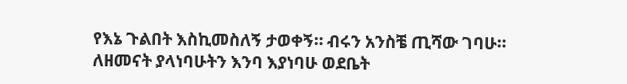የእኔ ጉልበት እስኪመስለኝ ታወቀኝ። ብሩን አንስቼ ጢሻው ገባሁ። ለዘመናት ያላነባሁትን እንባ እያነባሁ ወደቤት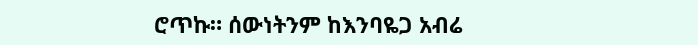ሮጥኩ። ሰውነትንም ከእንባዬጋ አብሬ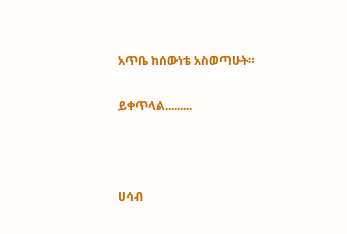አጥቤ ከሰውነቴ አስወጣሁት።

ይቀጥላል.........



ሀሳብ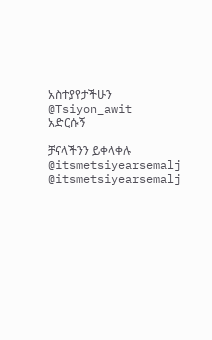አስተያየታችሁን
@Tsiyon_awit
አድርሱኝ

ቻናላችንን ይቀላቀሉ
@itsmetsiyearsemalj
@itsmetsiyearsemalj